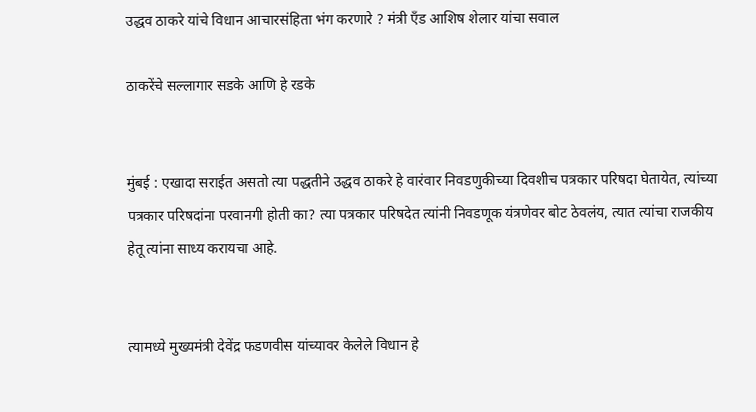उद्धव ठाकरे यांचे विधान आचारसंहिता भंग करणारे ? मंत्री एँड आशिष शेलार यांचा सवाल

ठाकरेंचे सल्लागार सडके आणि हे रडके


मुंबई : एखादा सराईत असतो त्या पद्धतीने उद्धव ठाकरे हे वारंवार निवडणुकीच्या दिवशीच पत्रकार परिषदा घेतायेत, त्यांच्या पत्रकार परिषदांना परवानगी होती का? त्या पत्रकार परिषदेत त्यांनी निवडणूक यंत्रणेवर बोट ठेवलंय, त्यात त्यांचा राजकीय हेतू त्यांना साध्य करायचा आहे.


त्यामध्ये मुख्यमंत्री देवेंद्र फडणवीस यांच्यावर केलेले विधान हे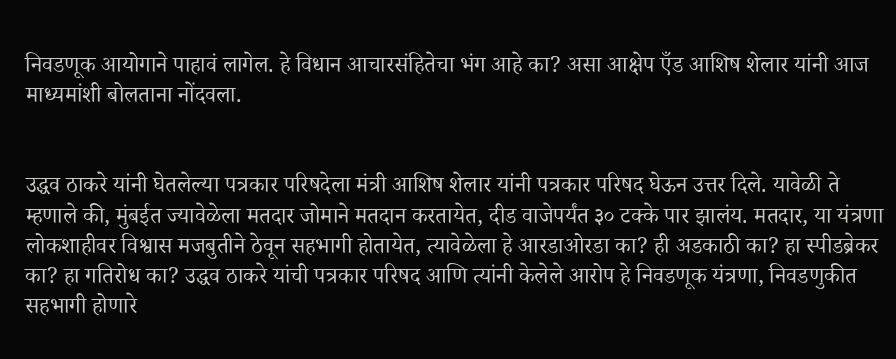निवडणूक आयोगाने पाहावं लागेल. हे विधान आचारसंहितेचा भंग आहे का? असा आक्षेप एँड आशिष शेलार यांनी आज माध्यमांशी बोलताना नोंदवला.


उद्धव ठाकरे यांनी घेतलेल्या पत्रकार परिषदेला मंत्री आशिष शेलार यांनी पत्रकार परिषद घेऊन उत्तर दिले. यावेळी ते म्हणाले की, मुंबईत ज्यावेळेला मतदार जोमाने मतदान करतायेत, दीड वाजेपर्यंत ३० टक्के पार झालंय. मतदार, या यंत्रणा लोकशाहीवर विश्वास मजबुतीने ठेवून सहभागी होतायेत, त्यावेळेला हे आरडाओरडा का? ही अडकाठी का? हा स्पीडब्रेकर का? हा गतिरोध का? उद्धव ठाकरे यांची पत्रकार परिषद आणि त्यांनी केलेले आरोप हे निवडणूक यंत्रणा, निवडणुकीत सहभागी होणारे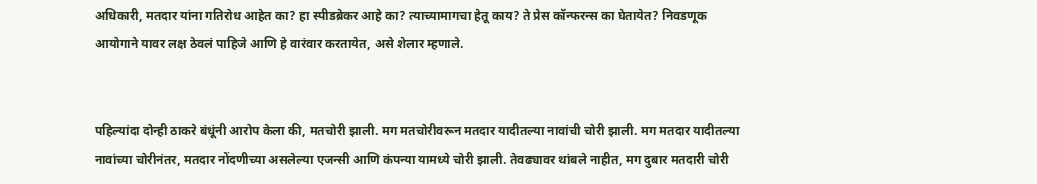अधिकारी, मतदार यांना गतिरोध आहेत का? हा स्पीडब्रेकर आहे का? त्याच्यामागचा हेतू काय? ते प्रेस कॉन्फरन्स का घेतायेत? निवडणूक आयोगाने यावर लक्ष ठेवलं पाहिजे आणि हे वारंवार करतायेत, असे शेलार म्हणाले.


पहिल्यांदा दोन्ही ठाकरे बंधूंनी आरोप केला की, मतचोरी झाली. मग मतचोरीवरून मतदार यादीतल्या नावांची चोरी झाली. मग मतदार यादीतल्या नावांच्या चोरीनंतर, मतदार नोंदणीच्या असलेल्या एजन्सी आणि कंपन्या यामध्ये चोरी झाली. तेवढ्यावर थांबले नाहीत, मग दुबार मतदारी चोरी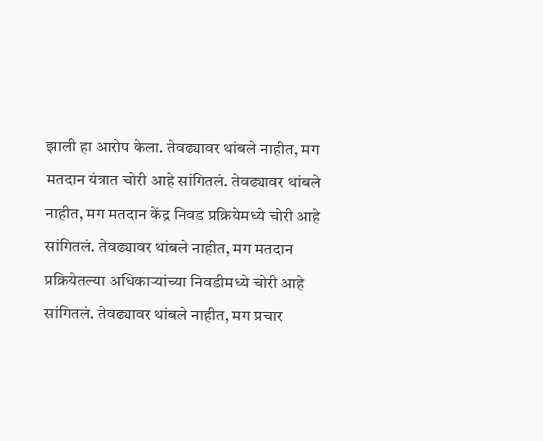झाली हा आरोप केला. तेवढ्यावर थांबले नाहीत, मग मतदान यंत्रात चोरी आहे सांगितलं. तेवढ्यावर थांबले नाहीत, मग मतदान केंद्र निवड प्रक्रियेमध्ये चोरी आहे सांगितलं. तेवढ्यावर थांबले नाहीत, मग मतदान प्रक्रियेतल्या अधिकाऱ्यांच्या निवडीमध्ये चोरी आहे सांगितलं. तेवढ्यावर थांबले नाहीत, मग प्रचार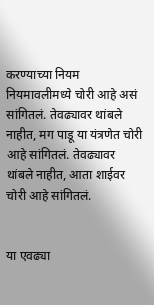करण्याच्या नियम नियमावलीमध्ये चोरी आहे असं सांगितलं. तेवढ्यावर थांबले नाहीत, मग पाडू या यंत्रणेत चोरी आहे सांगितलं. तेवढ्यावर थांबले नाहीत, आता शाईवर चोरी आहे सांगितलं.


या एवढ्या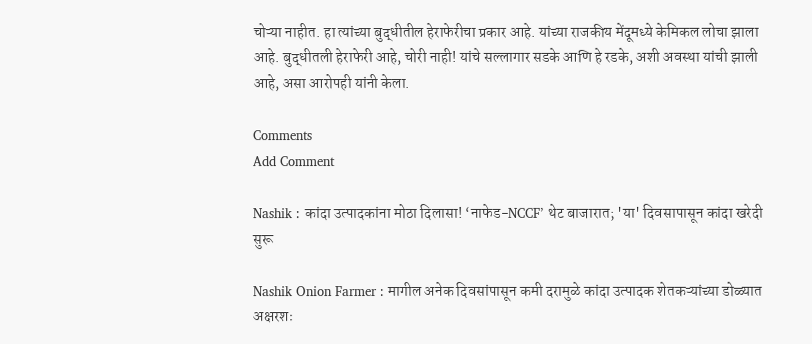चोऱ्या नाहीत. हा त्यांच्या बुद्धीतील हेराफेरीचा प्रकार आहे. यांच्या राजकीय मेंदूमध्ये केमिकल लोचा झाला आहे. बुद्धीतली हेराफेरी आहे, चोरी नाही! यांचे सल्लागार सडके आणि हे रडके, अशी अवस्था यांची झाली आहे, असा आरोपही यांनी केला.

Comments
Add Comment

Nashik : कांदा उत्पादकांना मोठा दिलासा! ‘नाफेड-NCCF’ थेट बाजारात; 'या' दिवसापासून कांदा खरेदी सुरू

Nashik Onion Farmer : मागील अनेक दिवसांपासून कमी दरामुळे कांदा उत्पादक शेतकऱ्यांच्या डोळ्यात अक्षरशः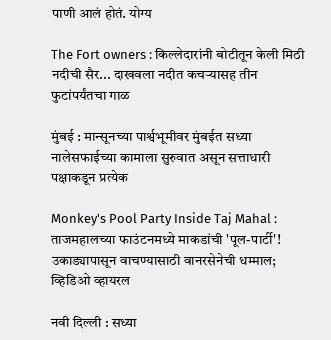पाणी आलं होतं. योग्य

The Fort owners : किल्लेदारांनी बोटीतून केली मिठी नदीची सैर... दाखवला नदीत कचऱ्यासह तीन फुटांपर्यंतचा गाळ

मुंबई : मान्सूनच्या पार्श्वभूमीवर मुंबईत सध्या नालेसफाईच्या कामाला सुरुवात असून सत्ताधारी पक्षाकडून प्रत्येक

Monkey's Pool Party Inside Taj Mahal : ताजमहालच्या फाउंटनमध्ये माकडांची 'पूल-पार्टी'! उकाड्यापासून वाचण्यासाठी वानरसेनेची धम्माल; व्हिडिओ व्हायरल

नवी दिल्ली : सध्या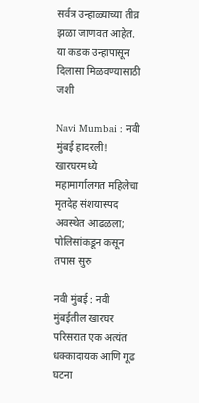सर्वत्र उन्हाळ्याच्या तीव्र झळा जाणवत आहेत. या कडक उन्हापासून दिलासा मिळवण्यासाठी जशी

Navi Mumbai : नवी मुंबई हादरली! खारघरमध्ये महामार्गालगत महिलेचा मृतदेह संशयास्पद अवस्थेत आढळला; पोलिसांकडून कसून तपास सुरु

नवी मुंबई : नवी मुंबईतील खारघर परिसरात एक अत्यंत धक्कादायक आणि गूढ घटना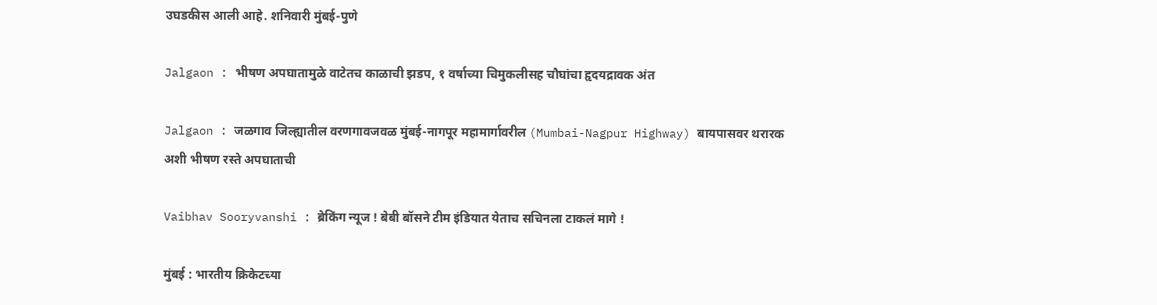उघडकीस आली आहे. शनिवारी मुंबई-पुणे

Jalgaon : भीषण अपघातामुळे वाटेतच काळाची झडप, १ वर्षाच्या चिमुकलीसह चौघांचा हृदयद्रावक अंत

Jalgaon : जळगाव जिल्ह्यातील वरणगावजवळ मुंबई-नागपूर महामार्गावरील (Mumbai-Nagpur Highway) बायपासवर थरारक अशी भीषण रस्ते अपघाताची

Vaibhav Sooryvanshi : ब्रेकिंग न्यूज ! बेबी बॉसने टीम इंडियात येताच सचिनला टाकलं मागे !

मुंबई : भारतीय क्रिकेटच्या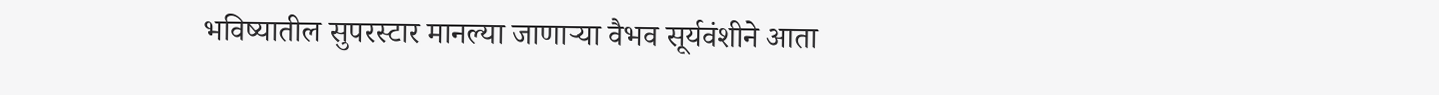भविष्यातील सुपरस्टार मानल्या जाणाऱ्या वैभव सूर्यवंशीने आता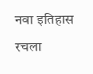नवा इतिहास रचला